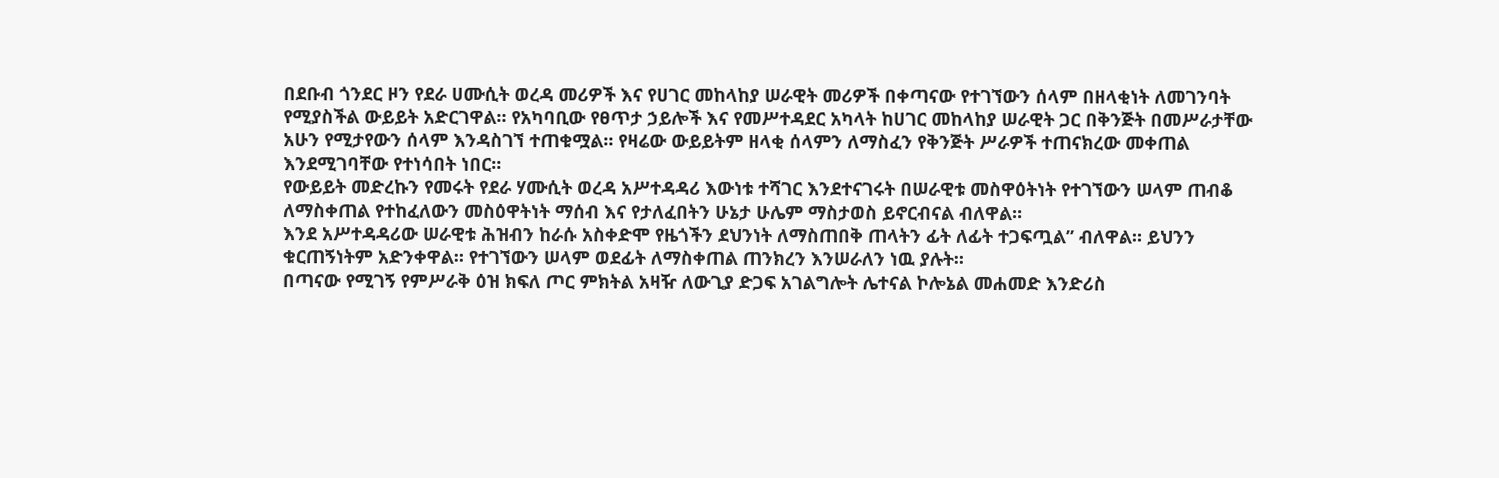በደቡብ ጎንደር ዞን የደራ ሀሙሲት ወረዳ መሪዎች እና የሀገር መከላከያ ሠራዊት መሪዎች በቀጣናው የተገኘውን ሰላም በዘላቂነት ለመገንባት የሚያስችል ውይይት አድርገዋል። የአካባቢው የፀጥታ ኃይሎች እና የመሥተዳደር አካላት ከሀገር መከላከያ ሠራዊት ጋር በቅንጅት በመሥራታቸው አሁን የሚታየውን ሰላም እንዳስገኘ ተጠቁሟል። የዛሬው ውይይትም ዘላቂ ሰላምን ለማስፈን የቅንጅት ሥራዎች ተጠናክረው መቀጠል እንደሚገባቸው የተነሳበት ነበር።
የውይይት መድረኩን የመሩት የደራ ሃሙሲት ወረዳ አሥተዳዳሪ እውነቱ ተሻገር እንደተናገሩት በሠራዊቱ መስዋዕትነት የተገኘውን ሠላም ጠብቆ ለማስቀጠል የተከፈለውን መስዕዋትነት ማሰብ እና የታለፈበትን ሁኔታ ሁሌም ማስታወስ ይኖርብናል ብለዋል።
እንደ አሥተዳዳሪው ሠራዊቱ ሕዝብን ከራሱ አስቀድሞ የዜጎችን ደህንነት ለማስጠበቅ ጠላትን ፊት ለፊት ተጋፍጧል” ብለዋል። ይህንን ቁርጠኝነትም አድንቀዋል። የተገኘውን ሠላም ወደፊት ለማስቀጠል ጠንክረን እንሠራለን ነዉ ያሉት።
በጣናው የሚገኝ የምሥራቅ ዕዝ ክፍለ ጦር ምክትል አዛዥ ለውጊያ ድጋፍ አገልግሎት ሌተናል ኮሎኔል መሐመድ እንድሪስ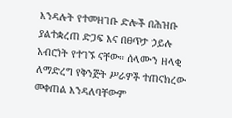እንዳሉት የተመዘገቡ ድሎች በሕዝቡ ያልተቋረጠ ድጋፍ እና በፀጥታ ኃይሉ አብሮነት የተገኙ ናቸው። ሰላሙን ዘላቂ ለማድረግ የቅንጅት ሥራዎች ተጠናክረው መቀጠል እንዳለባቸውም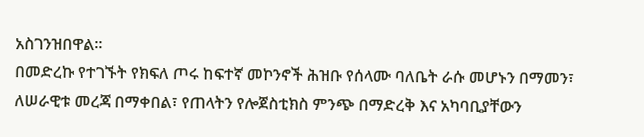አስገንዝበዋል።
በመድረኩ የተገኙት የክፍለ ጦሩ ከፍተኛ መኮንኖች ሕዝቡ የሰላሙ ባለቤት ራሱ መሆኑን በማመን፣ ለሠራዊቱ መረጃ በማቀበል፣ የጠላትን የሎጀስቲክስ ምንጭ በማድረቅ እና አካባቢያቸውን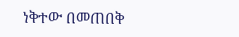ነቅተው በመጠበቅ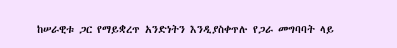ከሠራዊቱ ጋር የማይቋረጥ አንድነትን እንዲያስቀጥሉ የጋራ መግባባት ላይ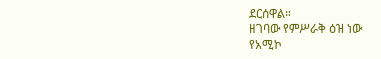ደርሰዋል።
ዘገባው የምሥራቅ ዕዝ ነው
የአሚኮ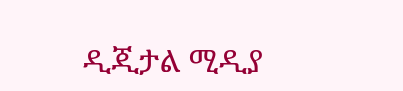ዲጂታል ሚዲያ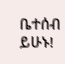ቤተሰብ ይሁኑ!